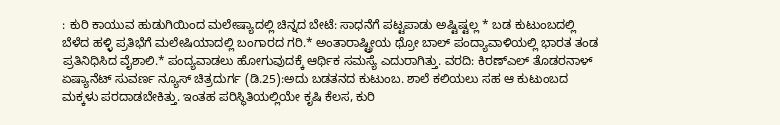: ಕುರಿ ಕಾಯುವ ಹುಡುಗಿಯಿಂದ ಮಲೇಷ್ಯಾದಲ್ಲಿ ಚಿನ್ನದ ಬೇಟೆ: ಸಾಧನೆಗೆ ಪಟ್ಟಪಾಡು ಅಷ್ಟಿಷ್ಟಲ್ಲ * ಬಡ ಕುಟುಂಬದಲ್ಲಿ ಬೆಳೆದ ಹಳ್ಳಿ ಪ್ರತಿಭೆಗೆ ಮಲೇಷಿಯಾದಲ್ಲಿ ಬಂಗಾರದ ಗರಿ.* ಅಂತಾರಾಷ್ಟ್ರೀಯ ಥ್ರೋ ಬಾಲ್‌ ಪಂದ್ಯಾವಾಳಿಯಲ್ಲಿ ಭಾರತ ತಂಡ ಪ್ರತಿನಿಧಿಸಿದ ವೈಶಾಲಿ.* ಪಂದ್ಯವಾಡಲು ಹೋಗುವುದಕ್ಕೆ ಆರ್ಥಿಕ ಸಮಸ್ಯೆ ಎದುರಾಗಿತ್ತು. ವರದಿ: ಕಿರಣ್ಎಲ್ ತೊಡರನಾಳ್ ಏಷ್ಯಾನೆಟ್ ಸುವರ್ಣ ನ್ಯೂಸ್ ಚಿತ್ರದುರ್ಗ (ಡಿ.25):ಅದು ಬಡತನದ ಕುಟುಂಬ. ಶಾಲೆ ಕಲಿಯಲು ಸಹ ಆ ಕುಟುಂಬದ ಮಕ್ಕಳು ಪರದಾಡಬೇಕಿತ್ತು. ಇಂತಹ ಪರಿಸ್ಥಿತಿಯಲ್ಲಿಯೇ ಕೃಷಿ ಕೆಲಸ, ಕುರಿ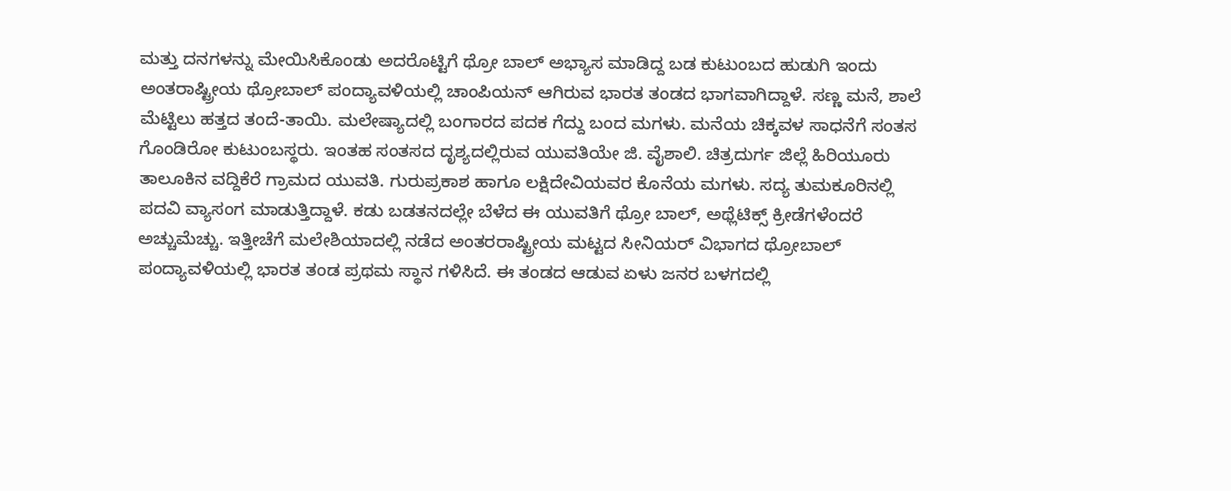ಮತ್ತು ದನಗಳನ್ನು ಮೇಯಿಸಿಕೊಂಡು ಅದರೊಟ್ಟಿಗೆ ಥ್ರೋ ಬಾಲ್ ಅಭ್ಯಾಸ ಮಾಡಿದ್ದ ಬಡ ಕುಟುಂಬದ ಹುಡುಗಿ ಇಂದು ಅಂತರಾಷ್ಟ್ರೀಯ ಥ್ರೋಬಾಲ್ ಪಂದ್ಯಾವಳಿಯಲ್ಲಿ ಚಾಂಪಿಯನ್ ಆಗಿರುವ ಭಾರತ ತಂಡದ ಭಾಗವಾಗಿದ್ದಾಳೆ. ಸಣ್ಣ ಮನೆ, ಶಾಲೆ ಮೆಟ್ಟಿಲು ಹತ್ತದ ತಂದೆ-ತಾಯಿ. ಮಲೇಷ್ಯಾದಲ್ಲಿ ಬಂಗಾರದ ಪದಕ ಗೆದ್ದು ಬಂದ ಮಗಳು. ಮನೆಯ ಚಿಕ್ಕವಳ ಸಾಧನೆಗೆ ಸಂತಸ ಗೊಂಡಿರೋ ಕುಟುಂಬಸ್ಥರು. ಇಂತಹ ಸಂತಸದ ದೃಶ್ಯದಲ್ಲಿರುವ ಯುವತಿಯೇ ಜಿ. ವೈಶಾಲಿ. ಚಿತ್ರದುರ್ಗ ಜಿಲ್ಲೆ ಹಿರಿಯೂರು ತಾಲೂಕಿನ ವದ್ದಿಕೆರೆ ಗ್ರಾಮದ ಯುವತಿ. ಗುರುಪ್ರಕಾಶ ಹಾಗೂ ಲಕ್ಷಿದೇವಿಯವರ ಕೊನೆಯ ಮಗಳು. ಸದ್ಯ ತುಮಕೂರಿನಲ್ಲಿ ಪದವಿ ವ್ಯಾಸಂಗ ಮಾಡುತ್ತಿದ್ದಾಳೆ. ಕಡು ಬಡತನದಲ್ಲೇ ಬೆಳೆದ ಈ ಯುವತಿಗೆ ಥ್ರೋ ಬಾಲ್, ಅಥ್ಲೆಟಿಕ್ಸ್ ಕ್ರೀಡೆಗಳೆಂದರೆ ಅಚ್ಚುಮೆಚ್ಚು. ಇತ್ತೀಚೆಗೆ ಮಲೇಶಿಯಾದಲ್ಲಿ ನಡೆದ ಅಂತರರಾಷ್ಟ್ರೀಯ ಮಟ್ಟದ ಸೀನಿಯರ್ ವಿಭಾಗದ ಥ್ರೋಬಾಲ್ ಪಂದ್ಯಾವಳಿಯಲ್ಲಿ ಭಾರತ ತಂಡ ಪ್ರಥಮ ಸ್ಥಾನ ಗಳಿಸಿದೆ. ಈ ತಂಡದ ಆಡುವ ಏಳು ಜನರ ಬಳಗದಲ್ಲಿ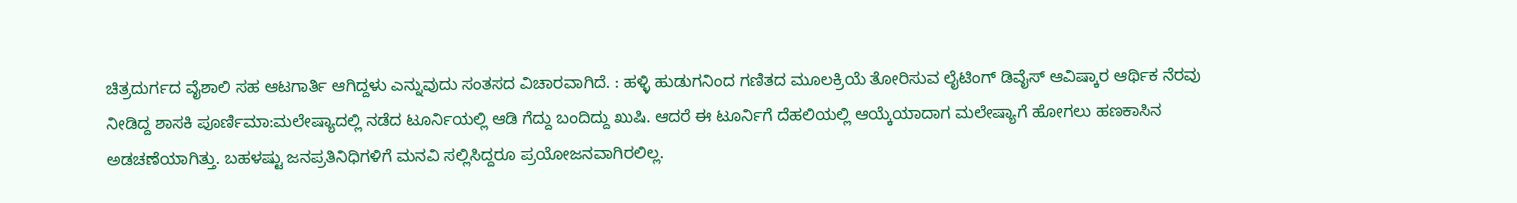ಚಿತ್ರದುರ್ಗದ ವೈಶಾಲಿ ಸಹ ಆಟಗಾರ್ತಿ‌ ಆಗಿದ್ದಳು ಎನ್ನುವುದು ಸಂತಸದ ವಿಚಾರವಾಗಿದೆ. : ಹಳ್ಳಿ ಹುಡುಗನಿಂದ ಗಣಿತದ ಮೂಲಕ್ರಿಯೆ ತೋರಿಸುವ ಲೈಟಿಂಗ್‌ ಡಿವೈಸ್ ಆವಿಷ್ಕಾರ ಆರ್ಥಿಕ ನೆರವು ನೀಡಿದ್ದ ಶಾಸಕಿ ಪೂರ್ಣಿಮಾ:ಮಲೇಷ್ಯಾದಲ್ಲಿ ನಡೆದ ಟೂರ್ನಿಯಲ್ಲಿ ಆಡಿ ಗೆದ್ದು ಬಂದಿದ್ದು ಖುಷಿ. ಆದರೆ ಈ ಟೂರ್ನಿಗೆ ದೆಹಲಿಯಲ್ಲಿ ಆಯ್ಕೆಯಾದಾಗ ಮಲೇಷ್ಯಾಗೆ ಹೋಗಲು ಹಣಕಾಸಿನ ಅಡಚಣೆಯಾಗಿತ್ತು. ಬಹಳಷ್ಟು ಜನಪ್ರತಿನಿಧಿಗಳಿಗೆ ಮನವಿ ಸಲ್ಲಿಸಿದ್ದರೂ ಪ್ರಯೋಜನವಾಗಿರಲಿಲ್ಲ.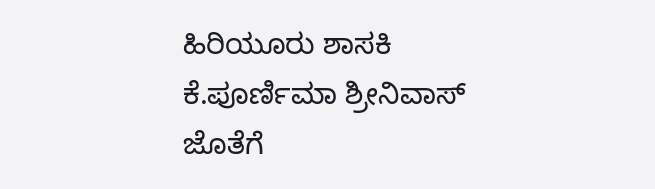ಹಿರಿಯೂರು ಶಾಸಕಿ ಕೆ.ಪೂರ್ಣಿಮಾ ಶ್ರೀನಿವಾಸ್ ಜೊತೆಗೆ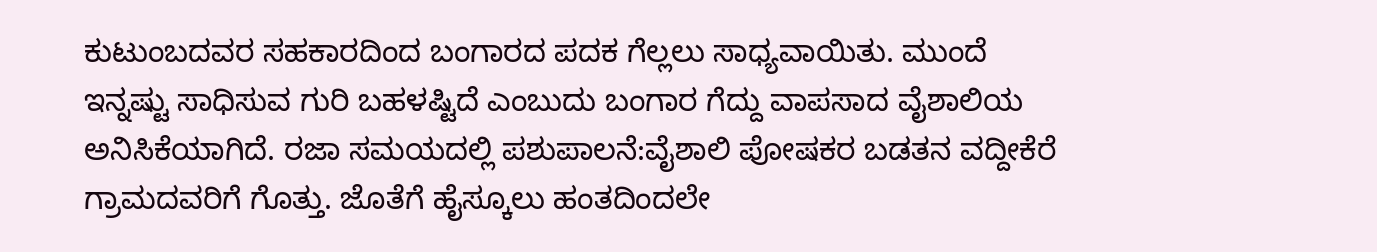ಕುಟುಂಬದವರ ಸಹಕಾರದಿಂದ ಬಂಗಾರದ ಪದಕ ಗೆಲ್ಲಲು ಸಾಧ್ಯವಾಯಿತು. ಮುಂದೆ ಇನ್ನಷ್ಟು ಸಾಧಿಸುವ ಗುರಿ ಬಹಳಷ್ಟಿದೆ ಎಂಬುದು ಬಂಗಾರ ಗೆದ್ದು ವಾಪಸಾದ ವೈಶಾಲಿಯ ಅನಿಸಿಕೆಯಾಗಿದೆ. ರಜಾ ಸಮಯದಲ್ಲಿ ಪಶುಪಾಲನೆ:ವೈಶಾಲಿ ಪೋಷಕರ ಬಡತನ ವದ್ದೀಕೆರೆ ಗ್ರಾಮದವರಿಗೆ ಗೊತ್ತು. ಜೊತೆಗೆ ಹೈಸ್ಕೂಲು ಹಂತದಿಂದಲೇ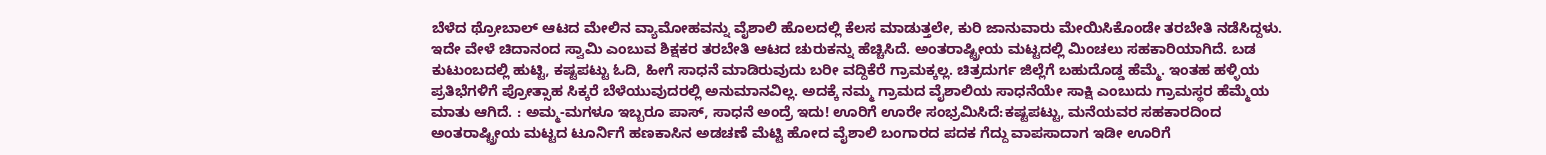ಬೆಳೆದ ಥ್ರೋಬಾಲ್ ಆಟದ ಮೇಲಿನ ವ್ಯಾಮೋಹವನ್ನು ವೈಶಾಲಿ ಹೊಲದಲ್ಲಿ ಕೆಲಸ ಮಾಡುತ್ತಲೇ, ಕುರಿ ಜಾನುವಾರು ಮೇಯಿಸಿಕೊಂಡೇ ತರಬೇತಿ ನಡೆಸಿದ್ದಳು. ಇದೇ ವೇಳೆ ಚಿದಾನಂದ ಸ್ವಾಮಿ ಎಂಬುವ ಶಿಕ್ಷಕರ ತರಬೇತಿ ಆಟದ ಚುರುಕನ್ನು ಹೆಚ್ಚಿಸಿದೆ. ಅಂತರಾಷ್ಟ್ರೀಯ ಮಟ್ಟದಲ್ಲಿ ಮಿಂಚಲು ಸಹಕಾರಿಯಾಗಿದೆ. ಬಡ ಕುಟುಂಬದಲ್ಲಿ ಹುಟ್ಟಿ, ಕಷ್ಟಪಟ್ಟು ಓದಿ, ಹೀಗೆ ಸಾಧನೆ ಮಾಡಿರುವುದು ಬರೀ ವದ್ದಿಕೆರೆ ಗ್ರಾಮಕ್ಕಲ್ಲ. ಚಿತ್ರದುರ್ಗ ಜಿಲ್ಲೆಗೆ ಬಹುದೊಡ್ಡ ಹೆಮ್ಮೆ. ಇಂತಹ ಹಳ್ಳಿಯ ಪ್ರತಿಭೆಗಳಿಗೆ ಪ್ರೋತ್ಸಾಹ ಸಿಕ್ಕರೆ ಬೆಳೆಯುವುದರಲ್ಲಿ ಅನುಮಾನವಿಲ್ಲ. ಅದಕ್ಕೆ ನಮ್ಮ ಗ್ರಾಮದ ವೈಶಾಲಿಯ ಸಾಧನೆಯೇ ಸಾಕ್ಷಿ ಎಂಬುದು ಗ್ರಾಮಸ್ಥರ ಹೆಮ್ಮೆಯ ಮಾತು ಆಗಿದೆ. : ಅಮ್ಮ-ಮಗಳೂ ಇಬ್ಬರೂ ಪಾಸ್, ಸಾಧನೆ ಅಂದ್ರೆ ಇದು! ಊರಿಗೆ ಊರೇ ಸಂಭ್ರಮಿಸಿದೆ:ಕಷ್ಟಪಟ್ಟು, ಮನೆಯವರ ಸಹಕಾರದಿಂದ ಅಂತರಾಷ್ಟ್ರೀಯ ಮಟ್ಟದ ಟೂರ್ನಿಗೆ ಹಣಕಾಸಿನ ಅಡಚಣೆ ಮೆಟ್ಟಿ ಹೋದ ವೈಶಾಲಿ ಬಂಗಾರದ ಪದಕ ಗೆದ್ದು ವಾಪಸಾದಾಗ ಇಡೀ ಊರಿಗೆ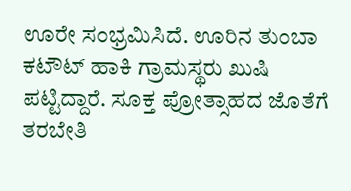ಊರೇ ಸಂಭ್ರಮಿಸಿದೆ. ಊರಿನ ತುಂಬಾ ಕಟೌಟ್ ಹಾಕಿ ಗ್ರಾಮಸ್ಥರು ಖುಷಿ ಪಟ್ಟಿದ್ದಾರೆ. ಸೂಕ್ತ ಪ್ರೋತ್ಸಾಹದ ಜೊತೆಗೆ ತರಬೇತಿ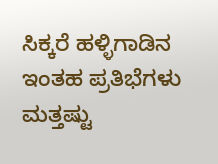ಸಿಕ್ಕರೆ ಹಳ್ಳಿಗಾಡಿನ ಇಂತಹ ಪ್ರತಿಭೆಗಳು ಮತ್ತಷ್ಟು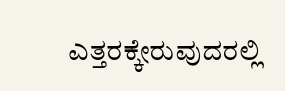ಎತ್ತರಕ್ಕೇರುವುದರಲ್ಲಿ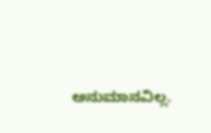ಅನುಮಾನವಿಲ್ಲ.